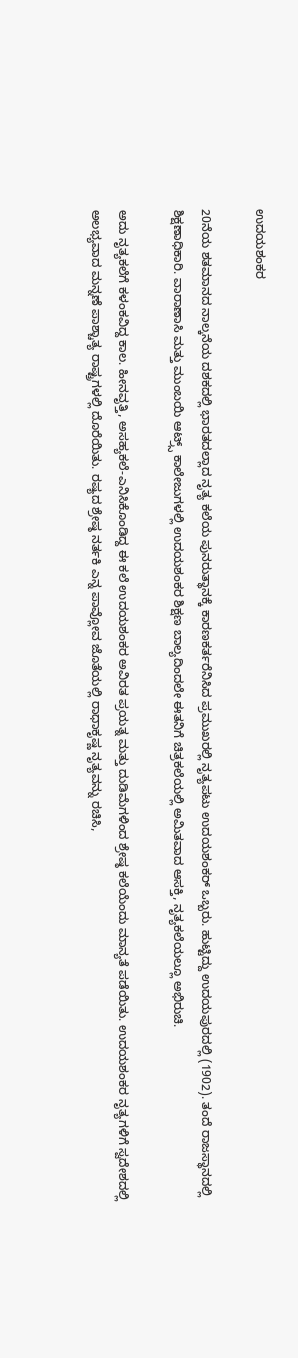ಉದಯಶಂಕರ

20ನೆಯ ಶತಮಾನದ ನಾಲ್ಕನೆಯ ದಶಕದಲ್ಲಿ ಭಾರತದಲ್ಲಾದ ನೃತ್ಯ ಕಲೆಯ ಪುನರುತ್ಥಾನಕ್ಕೆ ಕಾರಣಕರ್ತರೆನಿಸಿದ ಪ್ರಮುಖರಲ್ಲಿ ನೃತ್ಯಪಟು ಉದಯಶಂಕರ್ ಒಬ್ಬರು. ಹುಟ್ಟಿದ್ದು ಉದಯಪುರದಲ್ಲಿ (1902). ತಂದೆ ರಾಜಸ್ಥಾನದಲ್ಲಿ ಶಿಕ್ಷಣಾಧಿಕಾರಿ. ವಾರಾಣಾಸಿ ಮತ್ತು ಮುಂಬಯಿ ಆಟ್ರ್ಸ್ ಕಾಲೇಜುಗಳಲ್ಲಿ ಉದಯಶಂಕರ ಶಿಕ್ಷಣ ಬಾಲ್ಯದಿಂದಲೇ ಈತನಿಗೆ ಚಿತ್ರಕಲೆಯಲ್ಲಿ ಅಮಿತವಾದ ಆಸಕ್ತಿ, ನೃತ್ಯಕಲೆಯಲ್ಲೂ ಅಭಿರುಚಿ.

ಅದು ನೃತ್ಯಕಲೆಗೆ ಕಳಂಕವಿದ್ದ ಕಾಲ. ಹೀನವೃತ್ತಿ, ಅಸಹ್ಯಕಲೆ-ಎನಿಸಿಕೊಂಡಿದ್ದ ಈ ಕಲೆ ಉದಯಶಂಕರ ಅವಿರತ ಪ್ರಯತ್ನ ಮತ್ತು ದುಡಿಮೆಗಳಿಂದ ಶ್ರೇಷ್ಠ ಕಲೆಯೆಂದು ಮಾನ್ಯತೆ ಪಡೆಯಿತು. ಉದಯಶಂಕರ ನೃತ್ಯಗಳಿಗೆ ಸ್ವದೇಶದಲ್ಲಿ ಅಲಭ್ಯವಾದ ಮನ್ನಣೆ ಪಾಶ್ಚಾತ್ಯ ರಾಷ್ಟ್ರಗಳಲ್ಲಿ ದೊರೆಯಿತು. ರಷ್ಯದ ಶ್ರೇಷ್ಠ ನರ್ತಕಿ ಎನ್ನ ಪಾವ್ಲೋವ ಜೊತೆಯಲ್ಲಿ ರಾಧಾಕೃಷ್ಣ ನೃತ್ಯವನ್ನು ರಚಿಸಿ,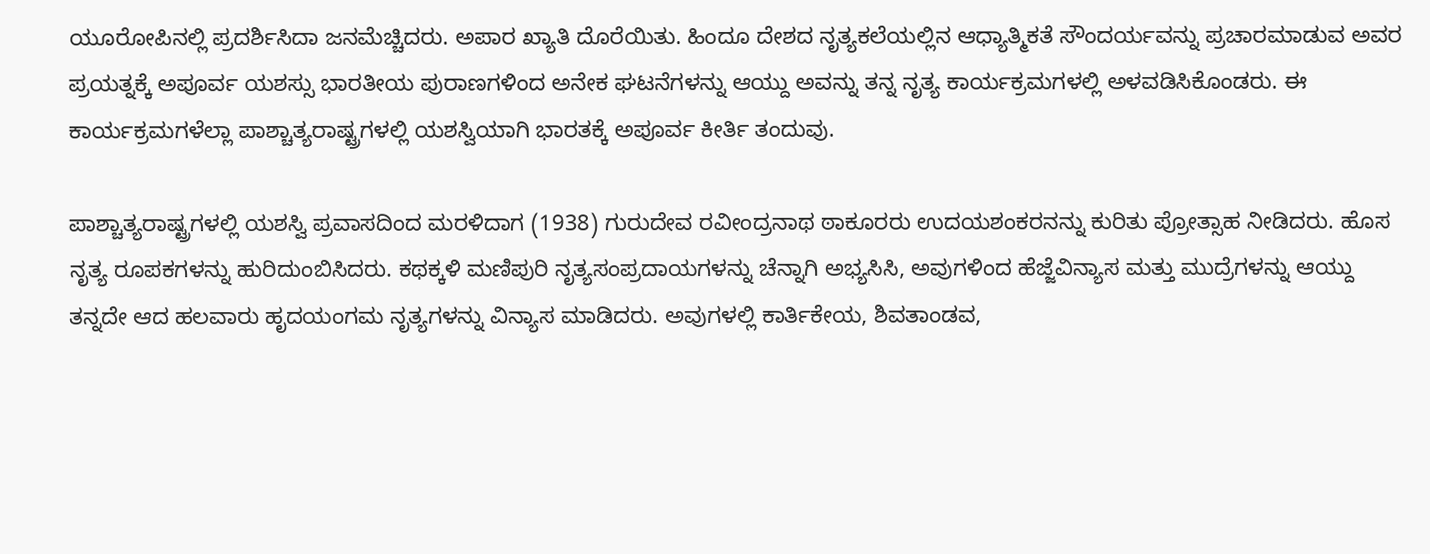ಯೂರೋಪಿನಲ್ಲಿ ಪ್ರದರ್ಶಿಸಿದಾ ಜನಮೆಚ್ಚಿದರು. ಅಪಾರ ಖ್ಯಾತಿ ದೊರೆಯಿತು. ಹಿಂದೂ ದೇಶದ ನೃತ್ಯಕಲೆಯಲ್ಲಿನ ಆಧ್ಯಾತ್ಮಿಕತೆ ಸೌಂದರ್ಯವನ್ನು ಪ್ರಚಾರಮಾಡುವ ಅವರ ಪ್ರಯತ್ನಕ್ಕೆ ಅಪೂರ್ವ ಯಶಸ್ಸು ಭಾರತೀಯ ಪುರಾಣಗಳಿಂದ ಅನೇಕ ಘಟನೆಗಳನ್ನು ಆಯ್ದು ಅವನ್ನು ತನ್ನ ನೃತ್ಯ ಕಾರ್ಯಕ್ರಮಗಳಲ್ಲಿ ಅಳವಡಿಸಿಕೊಂಡರು. ಈ ಕಾರ್ಯಕ್ರಮಗಳೆಲ್ಲಾ ಪಾಶ್ಚಾತ್ಯರಾಷ್ಟ್ರಗಳಲ್ಲಿ ಯಶಸ್ವಿಯಾಗಿ ಭಾರತಕ್ಕೆ ಅಪೂರ್ವ ಕೀರ್ತಿ ತಂದುವು.

ಪಾಶ್ಚಾತ್ಯರಾಷ್ಟ್ರಗಳಲ್ಲಿ ಯಶಸ್ವಿ ಪ್ರವಾಸದಿಂದ ಮರಳಿದಾಗ (1938) ಗುರುದೇವ ರವೀಂದ್ರನಾಥ ಠಾಕೂರರು ಉದಯಶಂಕರನನ್ನು ಕುರಿತು ಪ್ರೋತ್ಸಾಹ ನೀಡಿದರು. ಹೊಸ ನೃತ್ಯ ರೂಪಕಗಳನ್ನು ಹುರಿದುಂಬಿಸಿದರು. ಕಥಕ್ಕಳಿ ಮಣಿಪುರಿ ನೃತ್ಯಸಂಪ್ರದಾಯಗಳನ್ನು ಚೆನ್ನಾಗಿ ಅಭ್ಯಸಿಸಿ, ಅವುಗಳಿಂದ ಹೆಜ್ಜೆವಿನ್ಯಾಸ ಮತ್ತು ಮುದ್ರೆಗಳನ್ನು ಆಯ್ದು ತನ್ನದೇ ಆದ ಹಲವಾರು ಹೃದಯಂಗಮ ನೃತ್ಯಗಳನ್ನು ವಿನ್ಯಾಸ ಮಾಡಿದರು. ಅವುಗಳಲ್ಲಿ ಕಾರ್ತಿಕೇಯ, ಶಿವತಾಂಡವ,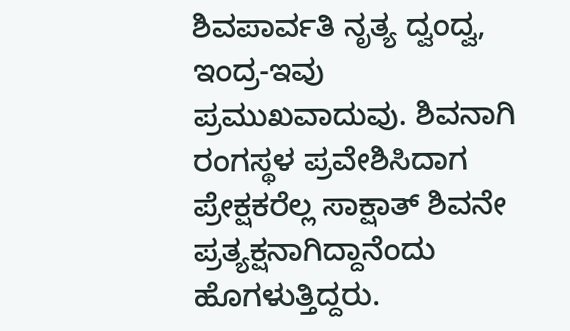ಶಿವಪಾರ್ವತಿ ನೃತ್ಯ ದ್ವಂದ್ವ, ಇಂದ್ರ-ಇವು ಪ್ರಮುಖವಾದುವು. ಶಿವನಾಗಿ ರಂಗಸ್ಥಳ ಪ್ರವೇಶಿಸಿದಾಗ ಪ್ರೇಕ್ಷಕರೆಲ್ಲ ಸಾಕ್ಷಾತ್ ಶಿವನೇ ಪ್ರತ್ಯಕ್ಷನಾಗಿದ್ದಾನೆಂದು ಹೊಗಳುತ್ತಿದ್ದರು.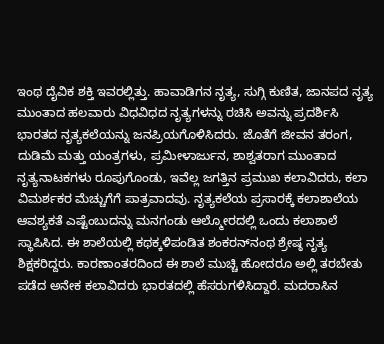ಇಂಥ ದೈವಿಕ ಶಕ್ತಿ ಇವರಲ್ಲಿತ್ತು. ಹಾವಾಡಿಗನ ನೃತ್ಯ, ಸುಗ್ಗಿ ಕುಣಿತ, ಜಾನಪದ ನೃತ್ಯ ಮುಂತಾದ ಹಲವಾರು ವಿಧವಿಧದ ನೃತ್ಯಗಳನ್ನು ರಚಿಸಿ ಅವನ್ನು ಪ್ರದರ್ಶಿಸಿ ಭಾರತದ ನೃತ್ಯಕಲೆಯನ್ನು ಜನಪ್ರಿಯಗೊಳಿಸಿದರು. ಜೊತೆಗೆ ಜೀವನ ತರಂಗ, ದುಡಿಮೆ ಮತ್ತು ಯಂತ್ರಗಳು, ಪ್ರಮೀಳಾರ್ಜುನ, ಶಾಶ್ವತರಾಗ ಮುಂತಾದ ನೃತ್ಯನಾಟಕಗಳು ರೂಪುಗೊಂಡು, ಇವೆಲ್ಲ ಜಗತ್ತಿನ ಪ್ರಮುಖ ಕಲಾವಿದರು, ಕಲಾ ವಿಮರ್ಶಕರ ಮೆಚ್ಚುಗೆಗೆ ಪಾತ್ರವಾದವು. ನೃತ್ಯಕಲೆಯ ಪ್ರಸಾರಕ್ಕೆ ಕಲಾಶಾಲೆಯ ಆವಶ್ಯಕತೆ ಎಷ್ಟೆಂಬುದನ್ನು ಮನಗಂಡು ಆಲ್ಮೋರದಲ್ಲಿ ಒಂದು ಕಲಾಶಾಲೆ ಸ್ಥಾಪಿಸಿದ. ಈ ಶಾಲೆಯಲ್ಲಿ ಕಥಕ್ಕಳಿಪಂಡಿತ ಶಂಕರನ್‍ನಂಥ ಶ್ರೇಷ್ಠ ನೃತ್ಯ ಶಿಕ್ಷಕರಿದ್ದರು. ಕಾರಣಾಂತರದಿಂದ ಈ ಶಾಲೆ ಮುಚ್ಚಿ ಹೋದರೂ ಅಲ್ಲಿ ತರಬೇತು ಪಡೆದ ಅನೇಕ ಕಲಾವಿದರು ಭಾರತದಲ್ಲಿ ಹೆಸರುಗಳಿಸಿದ್ದಾರೆ. ಮದರಾಸಿನ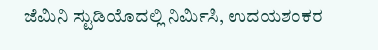ಜೆಮಿನಿ ಸ್ಟುಡಿಯೊದಲ್ಲಿ ನಿರ್ಮಿಸಿ, ಉದಯಶಂಕರ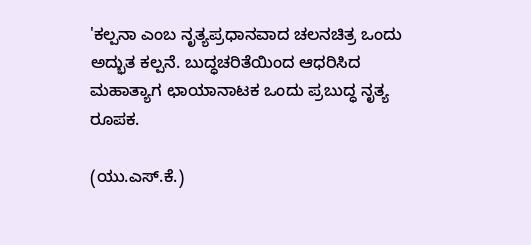'ಕಲ್ಪನಾ ಎಂಬ ನೃತ್ಯಪ್ರಧಾನವಾದ ಚಲನಚಿತ್ರ ಒಂದು ಅದ್ಭುತ ಕಲ್ಪನೆ. ಬುದ್ಧಚರಿತೆಯಿಂದ ಆಧರಿಸಿದ ಮಹಾತ್ಯಾಗ ಛಾಯಾನಾಟಕ ಒಂದು ಪ್ರಬುದ್ಧ ನೃತ್ಯ ರೂಪಕ.

(ಯು.ಎಸ್.ಕೆ.)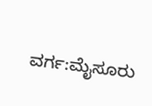ವರ್ಗ:ಮೈಸೂರು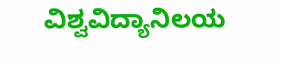ವಿಶ್ವವಿದ್ಯಾನಿಲಯ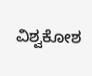ವಿಶ್ವಕೋಶ